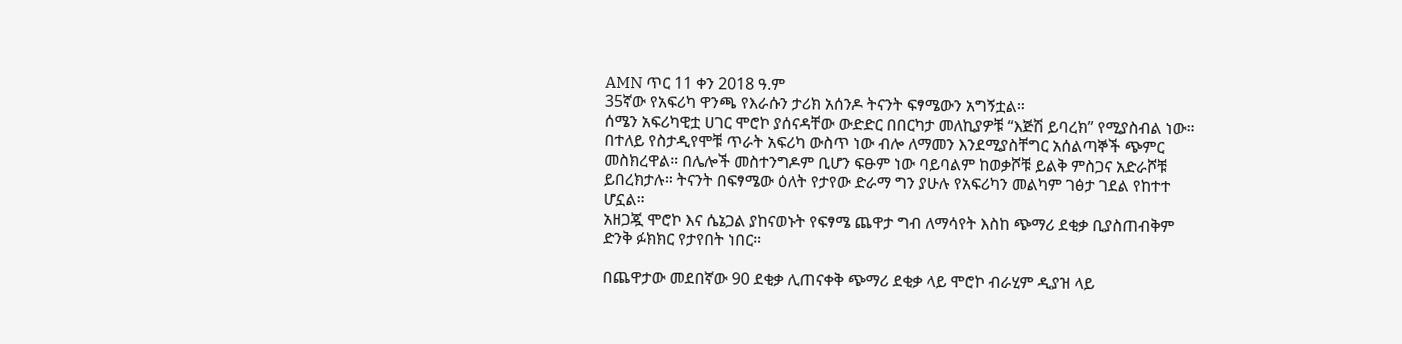AMN ጥር 11 ቀን 2018 ዓ.ም
35ኛው የአፍሪካ ዋንጫ የእራሱን ታሪክ አሰንዶ ትናንት ፍፃሜውን አግኝቷል።
ሰሜን አፍሪካዊቷ ሀገር ሞሮኮ ያሰናዳቸው ውድድር በበርካታ መለኪያዎቹ “እጅሽ ይባረክ” የሚያስብል ነው።
በተለይ የስታዲየሞቹ ጥራት አፍሪካ ውስጥ ነው ብሎ ለማመን እንደሚያስቸግር አሰልጣኞች ጭምር መስክረዋል። በሌሎች መስተንግዶም ቢሆን ፍፁም ነው ባይባልም ከወቃሾቹ ይልቅ ምስጋና አድራሾቹ ይበረክታሉ። ትናንት በፍፃሜው ዕለት የታየው ድራማ ግን ያሁሉ የአፍሪካን መልካም ገፅታ ገደል የከተተ ሆኗል።
አዘጋጇ ሞሮኮ እና ሴኔጋል ያከናወኑት የፍፃሜ ጨዋታ ግብ ለማሳየት እስከ ጭማሪ ደቂቃ ቢያስጠብቅም ድንቅ ፉክክር የታየበት ነበር።

በጨዋታው መደበኛው 90 ደቂቃ ሊጠናቀቅ ጭማሪ ደቂቃ ላይ ሞሮኮ ብራሂም ዲያዝ ላይ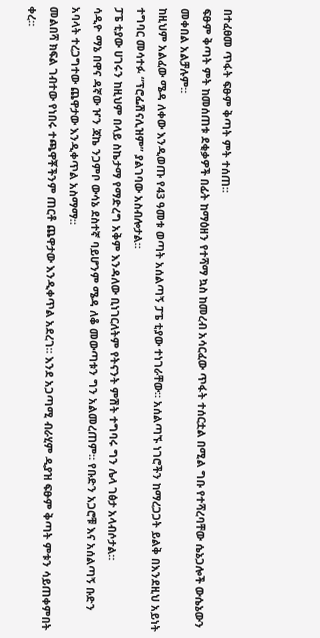በተፈፀመ ጥፋት ፍፁም ቅጣት ምት ተሰጠ።
ፍፁም ቅጣት ምት ከመሰጠቱ ደቂቃዎች በፊት ከማዕዘን የተሻማ ኳስ ከመረብ አሳርፈው ጥፋት ተሰርቷል በሚል ግቡ የተሻረባቸው ሴኔጋሎች ውሴኔውን መቀበል አልቻሉም።
ከዚህም አልፈው ሜዳ ለቀው እንዲወጡ የ43 ዓመቱ ወጣት አሰልጣኝ ፓፔ ቲያው ተነገራቸው። አሰልጣኙ ነገሮችን ከማረጋጋት ይልቅ በእንደዚህ አይነት ተግባር መሳተፉ “ፕሮፌሽናሊዝም” ያልገባው አስብሎታል።
ፓፔ ቲያው ሀገሩን ከዚህም በላይ ስኬታማ የማድረግ አቅም እንዳለው ቢነገርለትም የትናንት ምሽት ተግባሩ ግን ሌላ ገፅታ አላብሶታል።
ሳዲዮ ማኔ በዋና ዳኛው ዦን ጃኬ ንጋምቦ ውሳኔ ደስተኛ ባይሆንም ሜዳ ለቆ መውጣቱን ግን አልመረጠም። የቡድን አጋሮቹ እና አሰልጣኝ ቡድን አባላት ተረጋግተው ጨዋታው እንዲቀጥል አስማማ።
መልበሻ ክፍል ገብተው የነበሩ ተጫዋቾችንም ጠርቶ ጨዋታው እንዲቀጥል አደረገ። እንደ አጋጣሚ ብራሂም ዲያዝ ፍፁም ቅጣት ምቱን ሳይጠቀምበት ቀረ።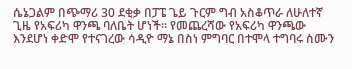ሴኔጋልም በጭማሪ 30 ደቂቃ በፓፔ ጌይ ጉርም ግብ አስቆጥራ ለሁለተኛ ጊዜ የአፍሪካ ዋንጫ ባለቤት ሆነች። የመጨረሻው የአፍሪካ ዋንጫው እንደሆነ ቀድሞ የተናገረው ሳዲዮ ማኔ በስነ ምግባር በተሞላ ተግባሩ ስሙን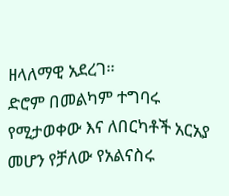ዘላለማዊ አደረገ።
ድሮም በመልካም ተግባሩ የሚታወቀው እና ለበርካቶች አርአያ መሆን የቻለው የአልናስሩ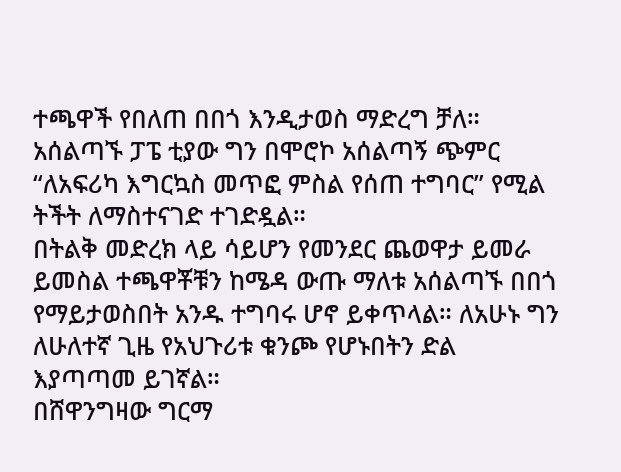ተጫዋች የበለጠ በበጎ እንዲታወስ ማድረግ ቻለ።
አሰልጣኙ ፓፔ ቲያው ግን በሞሮኮ አሰልጣኝ ጭምር “ለአፍሪካ እግርኳስ መጥፎ ምስል የሰጠ ተግባር” የሚል ትችት ለማስተናገድ ተገድዷል።
በትልቅ መድረክ ላይ ሳይሆን የመንደር ጨወዋታ ይመራ ይመስል ተጫዋቾቹን ከሜዳ ውጡ ማለቱ አሰልጣኙ በበጎ የማይታወስበት አንዱ ተግባሩ ሆኖ ይቀጥላል። ለአሁኑ ግን ለሁለተኛ ጊዜ የአህጉሪቱ ቁንጮ የሆኑበትን ድል እያጣጣመ ይገኛል።
በሸዋንግዛው ግርማ